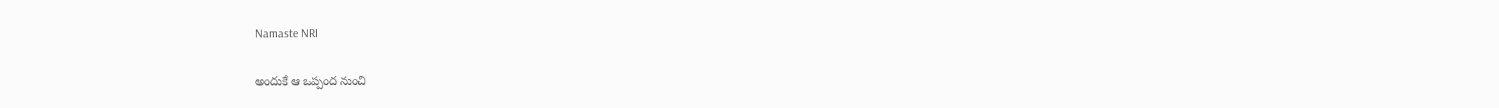Namaste NRI

అందుకే ఆ ఒప్పంద నుంచి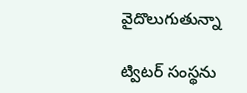వైదొలుగుతున్నా

ట్విటర్‌ సంస్థను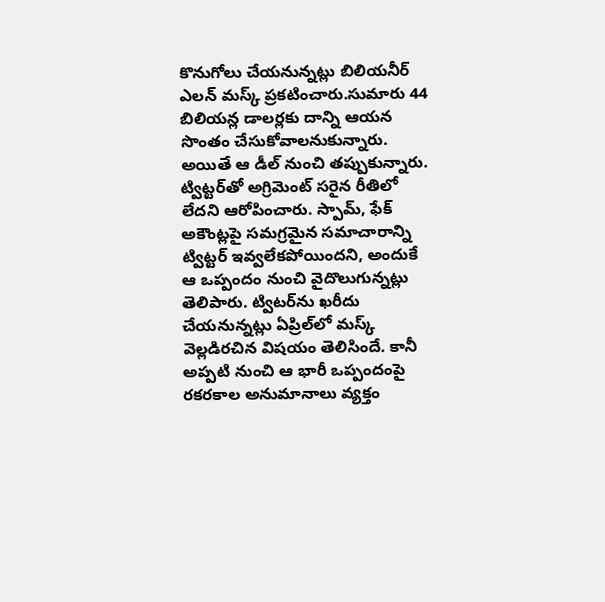కొనుగోలు చేయనున్నట్లు బిలియనీర్‌ ఎలన్‌ మస్క్‌ ప్రకటించారు.సుమారు 44 బిలియన్ల డాలర్లకు దాన్ని ఆయన సొంతం చేసుకోవాలనుకున్నారు. అయితే ఆ డీల్‌ నుంచి తప్పుకున్నారు. ట్విట్టర్‌తో అగ్రిమెంట్‌ సరైన రీతిలో లేదని ఆరోపించారు. స్పామ్‌, ఫేక్‌ అకౌంట్లపై సమగ్రమైన సమాచారాన్ని ట్విట్టర్‌ ఇవ్వలేకపోయిందని, అందుకే ఆ ఒప్పందం నుంచి వైదొలుగున్నట్లు తెలిపారు. ట్విటర్‌ను ఖరీదు చేయనున్నట్లు ఏప్రిల్‌లో మస్క్‌ వెల్లడిరచిన విషయం తెలిసిందే. కానీ అప్పటి నుంచి ఆ భారీ ఒప్పందంపై రకరకాల అనుమానాలు వ్యక్తం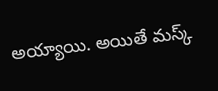అయ్యాయి. అయితే మస్క్‌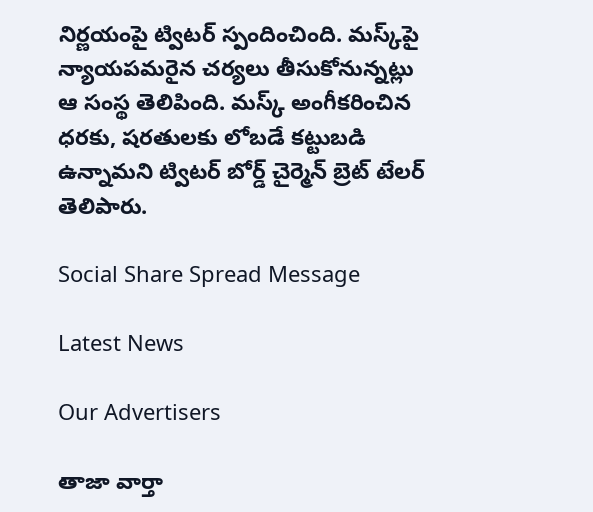నిర్ణయంపై ట్విటర్‌ స్పందించింది. మస్క్‌పై న్యాయపమరైన చర్యలు తీసుకోనున్నట్లు ఆ సంస్థ తెలిపింది. మస్క్‌ అంగీకరించిన ధరకు, షరతులకు లోబడే కట్టుబడి ఉన్నామని ట్విటర్‌ బోర్డ్‌ చైర్మెన్‌ బ్రెట్‌ టేలర్‌ తెలిపారు.

Social Share Spread Message

Latest News

Our Advertisers

తాజా వార్తా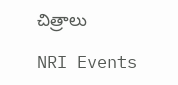చిత్రాలు

NRI Events